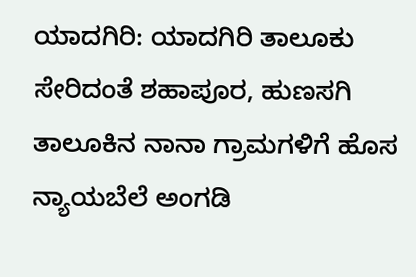ಯಾದಗಿರಿ: ಯಾದಗಿರಿ ತಾಲೂಕು ಸೇರಿದಂತೆ ಶಹಾಪೂರ, ಹುಣಸಗಿ ತಾಲೂಕಿನ ನಾನಾ ಗ್ರಾಮಗಳಿಗೆ ಹೊಸ ನ್ಯಾಯಬೆಲೆ ಅಂಗಡಿ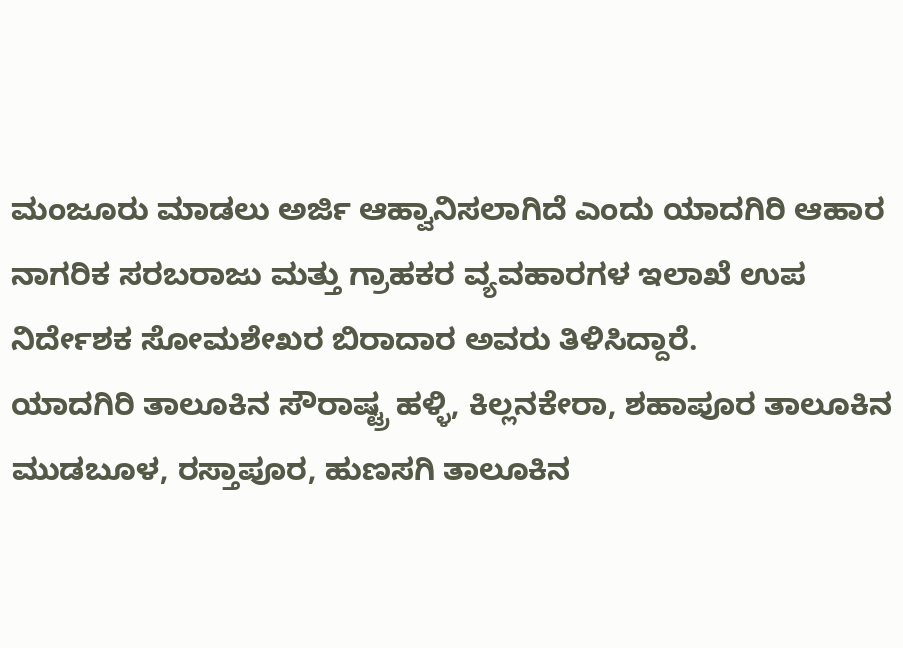ಮಂಜೂರು ಮಾಡಲು ಅರ್ಜಿ ಆಹ್ವಾನಿಸಲಾಗಿದೆ ಎಂದು ಯಾದಗಿರಿ ಆಹಾರ ನಾಗರಿಕ ಸರಬರಾಜು ಮತ್ತು ಗ್ರಾಹಕರ ವ್ಯವಹಾರಗಳ ಇಲಾಖೆ ಉಪ ನಿರ್ದೇಶಕ ಸೋಮಶೇಖರ ಬಿರಾದಾರ ಅವರು ತಿಳಿಸಿದ್ದಾರೆ.
ಯಾದಗಿರಿ ತಾಲೂಕಿನ ಸೌರಾಷ್ಟ್ರ ಹಳ್ಳಿ, ಕಿಲ್ಲನಕೇರಾ, ಶಹಾಪೂರ ತಾಲೂಕಿನ ಮುಡಬೂಳ, ರಸ್ತಾಪೂರ, ಹುಣಸಗಿ ತಾಲೂಕಿನ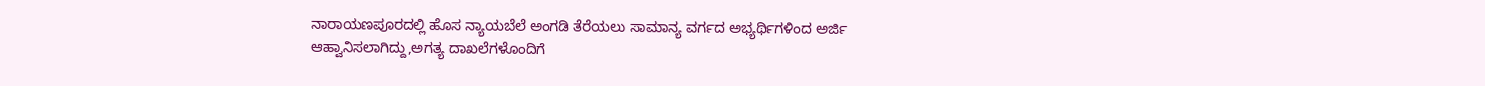ನಾರಾಯಣಪೂರದಲ್ಲಿ ಹೊಸ ನ್ಯಾಯಬೆಲೆ ಅಂಗಡಿ ತೆರೆಯಲು ಸಾಮಾನ್ಯ ವರ್ಗದ ಅಭ್ಯರ್ಥಿಗಳಿಂದ ಅರ್ಜಿ ಆಹ್ವಾನಿಸಲಾಗಿದ್ದು,ಅಗತ್ಯ ದಾಖಲೆಗಳೊಂದಿಗೆ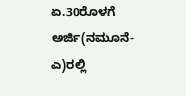ಏ.30ರೊಳಗೆ ಅರ್ಜಿ(ನಮೂನೆ-ಎ)ರಲ್ಲಿ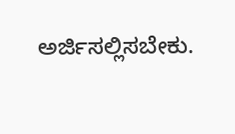ಅರ್ಜಿಸಲ್ಲಿಸಬೇಕು.